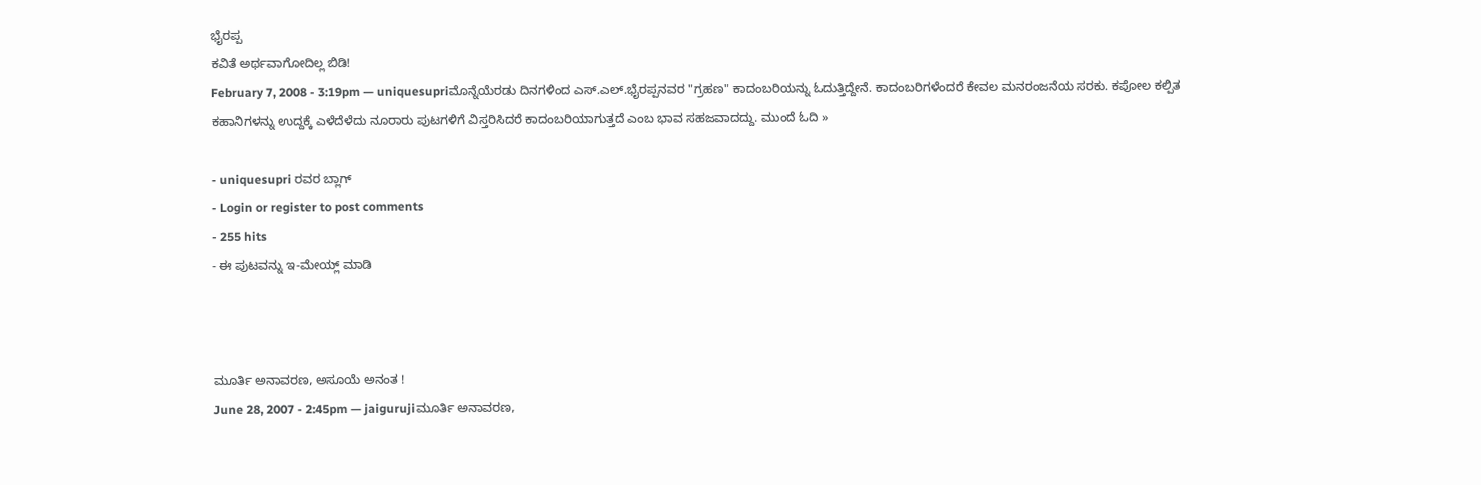ಭೈರಪ್ಪ
ಕವಿತೆ ಅರ್ಥವಾಗೋದಿಲ್ಲ ಬಿಡಿ!
February 7, 2008 - 3:19pm — uniquesupriಮೊನ್ನೆಯೆರಡು ದಿನಗಳಿಂದ ಎಸ್.ಎಲ್.ಭೈರಪ್ಪನವರ "ಗ್ರಹಣ" ಕಾದಂಬರಿಯನ್ನು ಓದುತ್ತಿದ್ದೇನೆ. ಕಾದಂಬರಿಗಳೆಂದರೆ ಕೇವಲ ಮನರಂಜನೆಯ ಸರಕು. ಕಪೋಲ ಕಲ್ಪಿತ ಕಹಾನಿಗಳನ್ನು ಉದ್ದಕ್ಕೆ ಎಳೆದೆಳೆದು ನೂರಾರು ಪುಟಗಳಿಗೆ ವಿಸ್ತರಿಸಿದರೆ ಕಾದಂಬರಿಯಾಗುತ್ತದೆ ಎಂಬ ಭಾವ ಸಹಜವಾದದ್ದು. ಮುಂದೆ ಓದಿ »

- uniquesupri ರವರ ಬ್ಲಾಗ್
- Login or register to post comments
- 255 hits
- ಈ ಪುಟವನ್ನು ಇ-ಮೇಯ್ಲ್ ಮಾಡಿ



ಮೂರ್ತಿ ಅನಾವರಣ, ಅಸೂಯೆ ಅನಂತ !
June 28, 2007 - 2:45pm — jaigurujiಮೂರ್ತಿ ಅನಾವರಣ,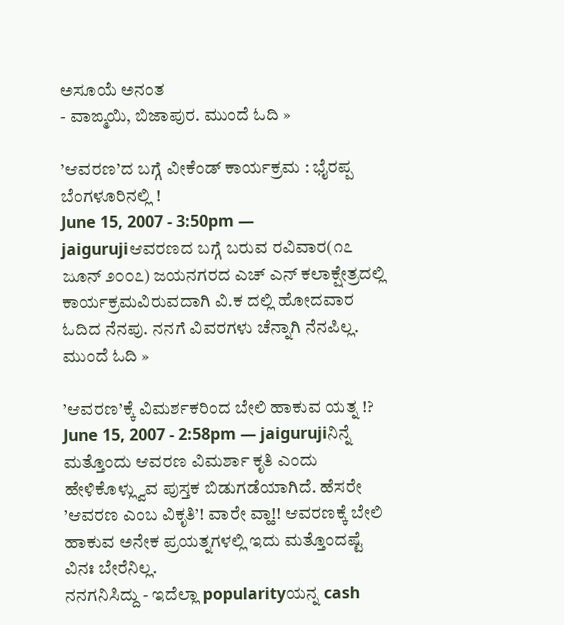ಅಸೂಯೆ ಅನಂತ
- ವಾಙ್ಮಯಿ, ಬಿಜಾಪುರ. ಮುಂದೆ ಓದಿ »

’ಆವರಣ’ದ ಬಗ್ಗೆ ವೀಕೆಂಡ್ ಕಾರ್ಯಕ್ರಮ : ಭೈರಪ್ಪ ಬೆಂಗಳೂರಿನಲ್ಲಿ !
June 15, 2007 - 3:50pm — jaigurujiಆವರಣದ ಬಗ್ಗೆ ಬರುವ ರವಿವಾರ(೧೭ ಜೂನ್ ೨೦೦೭) ಜಯನಗರದ ಎಚ್ ಎನ್ ಕಲಾಕ್ಷೇತ್ರದಲ್ಲಿ ಕಾರ್ಯಕ್ರಮವಿರುವದಾಗಿ ವಿ.ಕ ದಲ್ಲಿ ಹೋದವಾರ ಓದಿದ ನೆನಪು. ನನಗೆ ವಿವರಗಳು ಚೆನ್ನಾಗಿ ನೆನಪಿಲ್ಲ. ಮುಂದೆ ಓದಿ »

’ಆವರಣ’ಕ್ಕೆ ವಿಮರ್ಶಕರಿಂದ ಬೇಲಿ ಹಾಕುವ ಯತ್ನ !?
June 15, 2007 - 2:58pm — jaigurujiನಿನ್ನೆ ಮತ್ತೊಂದು ಆವರಣ ವಿಮರ್ಶಾ ಕೃತಿ ಎಂದು ಹೇಳಿಕೊಳ್ಲ್ವುವ ಪುಸ್ತಕ ಬಿಡುಗಡೆಯಾಗಿದೆ. ಹೆಸರೇ ’ಆವರಣ ಎಂಬ ವಿಕೃತಿ’! ವಾರೇ ವ್ಹಾ!! ಆವರಣಕ್ಕೆ ಬೇಲಿ ಹಾಕುವ ಅನೇಕ ಪ್ರಯತ್ನಗಳಲ್ಲಿ ಇದು ಮತ್ತೊಂದಷ್ಟೆ ವಿನಃ ಬೇರೆನಿಲ್ಲ.
ನನಗನಿಸಿದ್ದು - ಇದೆಲ್ಲಾ popularityಯನ್ನ cash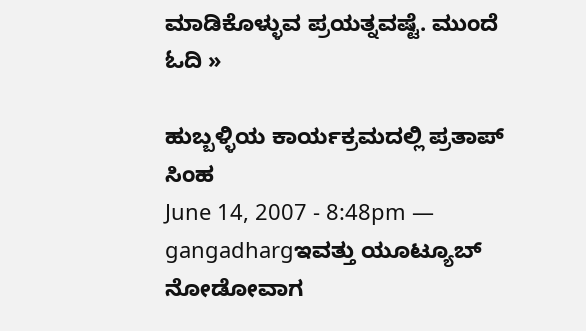ಮಾಡಿಕೊಳ್ಳುವ ಪ್ರಯತ್ನವಷ್ಟೆ. ಮುಂದೆ ಓದಿ »

ಹುಬ್ಬಳ್ಳಿಯ ಕಾರ್ಯಕ್ರಮದಲ್ಲಿ ಪ್ರತಾಪ್ ಸಿಂಹ
June 14, 2007 - 8:48pm — gangadhargಇವತ್ತು ಯೂಟ್ಯೂಬ್ ನೋಡೋವಾಗ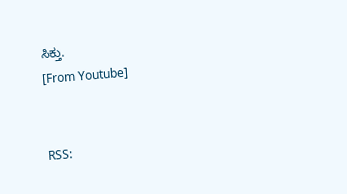ಸಿಕ್ತು.
[From Youtube]


RSS: